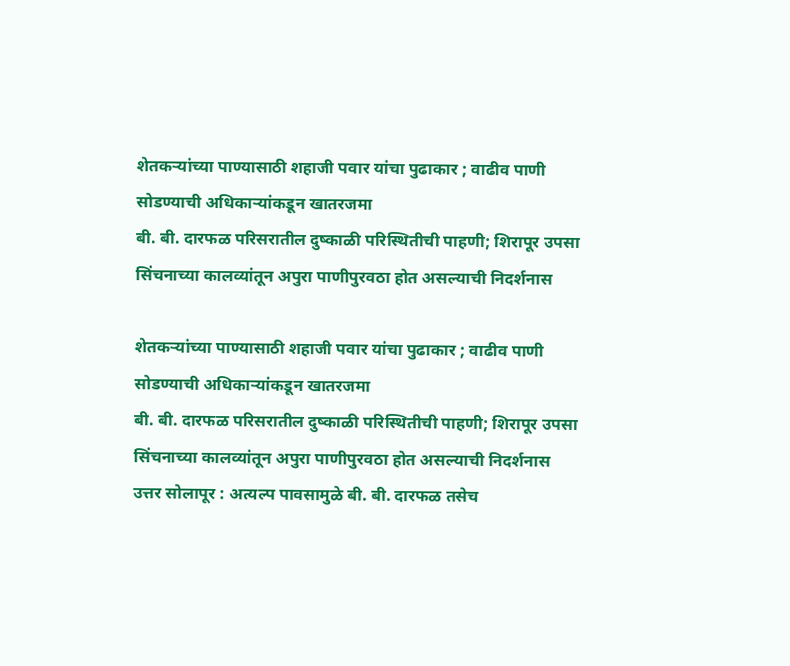शेतकऱ्यांच्या पाण्यासाठी शहाजी पवार यांचा पुढाकार ; वाढीव पाणी सोडण्याची अधिकाऱ्यांकडून खातरजमा
बी. बी. दारफळ परिसरातील दुष्काळी परिस्थितीची पाहणी; शिरापूर उपसा सिंचनाच्या कालव्यांतून अपुरा पाणीपुरवठा होत असल्याची निदर्शनास

शेतकऱ्यांच्या पाण्यासाठी शहाजी पवार यांचा पुढाकार ; वाढीव पाणी सोडण्याची अधिकाऱ्यांकडून खातरजमा
बी. बी. दारफळ परिसरातील दुष्काळी परिस्थितीची पाहणी; शिरापूर उपसा सिंचनाच्या कालव्यांतून अपुरा पाणीपुरवठा होत असल्याची निदर्शनास
उत्तर सोलापूर : अत्यल्प पावसामुळे बी. बी. दारफळ तसेच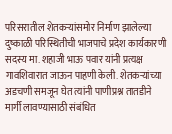परिसरातील शेतकऱ्यांसमोर निर्माण झालेल्या दुष्काळी परिस्थितीची भाजपाचे प्रदेश कार्यकारणी सदस्य मा. शहाजी भाऊ पवार यांनी प्रत्यक्ष गावशिवारात जाऊन पाहणी केली. शेतकऱ्यांच्या अडचणी समजून घेत त्यांनी पाणीप्रश्न तातडीने मार्गी लावण्यासाठी संबंधित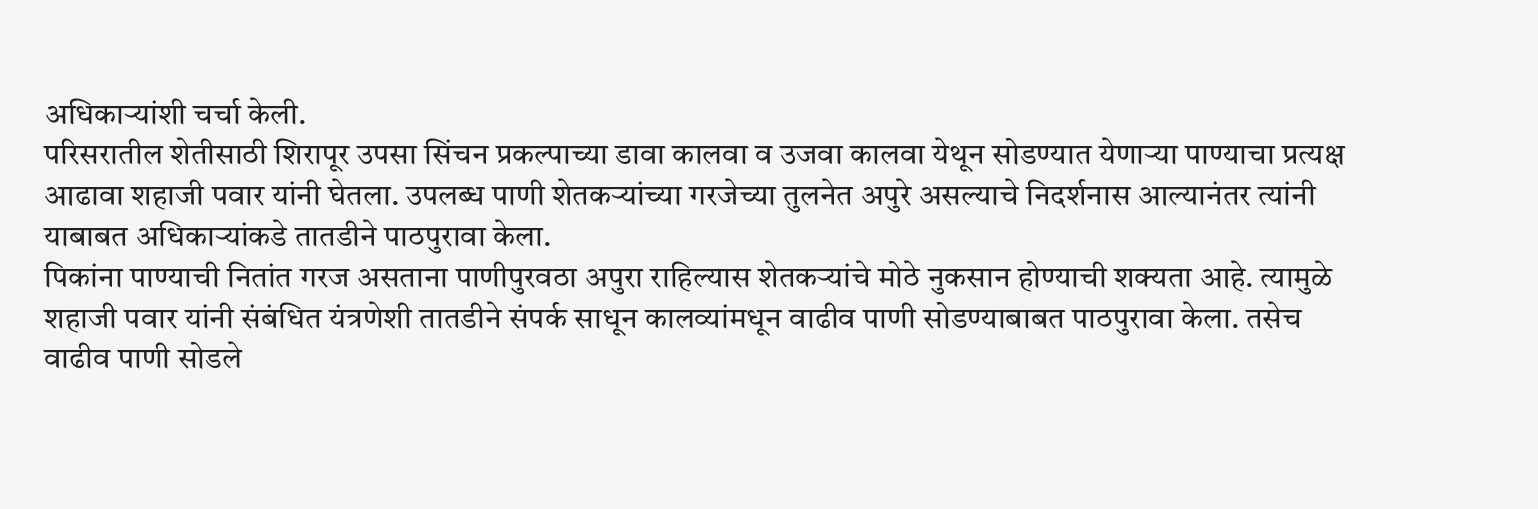अधिकाऱ्यांशी चर्चा केली.
परिसरातील शेतीसाठी शिरापूर उपसा सिंचन प्रकल्पाच्या डावा कालवा व उजवा कालवा येथून सोडण्यात येणाऱ्या पाण्याचा प्रत्यक्ष आढावा शहाजी पवार यांनी घेतला. उपलब्ध पाणी शेतकऱ्यांच्या गरजेच्या तुलनेत अपुरे असल्याचे निदर्शनास आल्यानंतर त्यांनी याबाबत अधिकाऱ्यांकडे तातडीने पाठपुरावा केला.
पिकांना पाण्याची नितांत गरज असताना पाणीपुरवठा अपुरा राहिल्यास शेतकऱ्यांचे मोठे नुकसान होण्याची शक्यता आहे. त्यामुळे शहाजी पवार यांनी संबंधित यंत्रणेशी तातडीने संपर्क साधून कालव्यांमधून वाढीव पाणी सोडण्याबाबत पाठपुरावा केला. तसेच वाढीव पाणी सोडले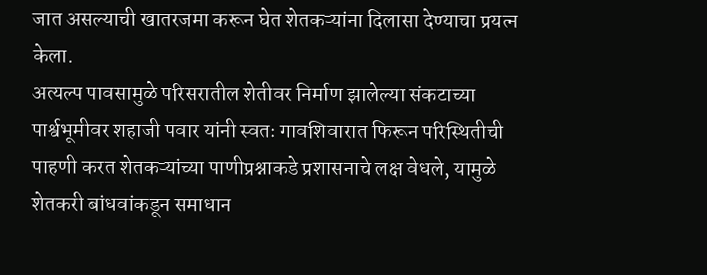जात असल्याची खातरजमा करून घेत शेतकऱ्यांना दिलासा देण्याचा प्रयत्न केला.
अत्यल्प पावसामुळे परिसरातील शेतीवर निर्माण झालेल्या संकटाच्या पार्श्वभूमीवर शहाजी पवार यांनी स्वतः गावशिवारात फिरून परिस्थितीची पाहणी करत शेतकऱ्यांच्या पाणीप्रश्नाकडे प्रशासनाचे लक्ष वेधले, यामुळे शेतकरी बांधवांकडून समाधान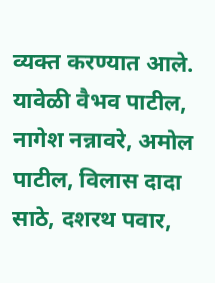व्यक्त करण्यात आले.
यावेळी वैभव पाटील, नागेश नन्नावरे, अमोल पाटील, विलास दादा साठे, दशरथ पवार,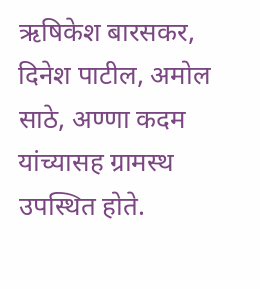ऋषिकेश बारसकर, दिनेश पाटील, अमोल साठे, अण्णा कदम यांच्यासह ग्रामस्थ उपस्थित होते.